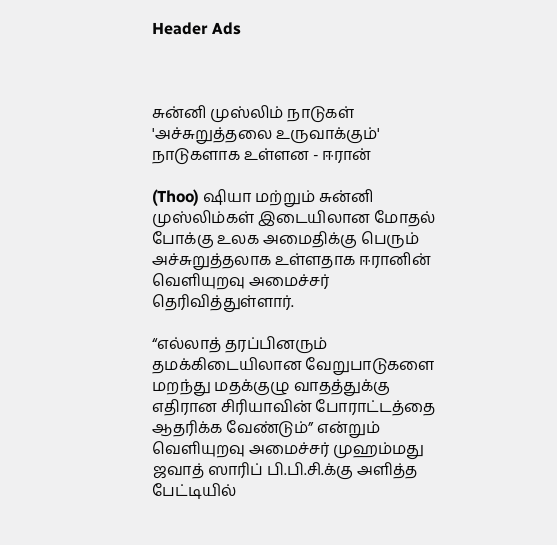Header Ads



சுன்னி முஸ்லிம் நாடுகள் 'அச்சுறுத்தலை உருவாக்கும்' நாடுகளாக உள்ளன - ஈரான்

(Thoo) ஷியா மற்றும் சுன்னி முஸ்லிம்கள் இடையிலான மோதல் போக்கு உலக அமைதிக்கு பெரும் அச்சுறுத்தலாக உள்ளதாக ஈரானின் வெளியுறவு அமைச்சர் தெரிவித்துள்ளார்.

“எல்லாத் தரப்பினரும் தமக்கிடையிலான வேறுபாடுகளை மறந்து மதக்குழு வாதத்துக்கு எதிரான சிரியாவின் போராட்டத்தை ஆதரிக்க வேண்டும்” என்றும் வெளியுறவு அமைச்சர் முஹம்மது ஜவாத் ஸாரிப் பி.பி.சி.க்கு அளித்த பேட்டியில்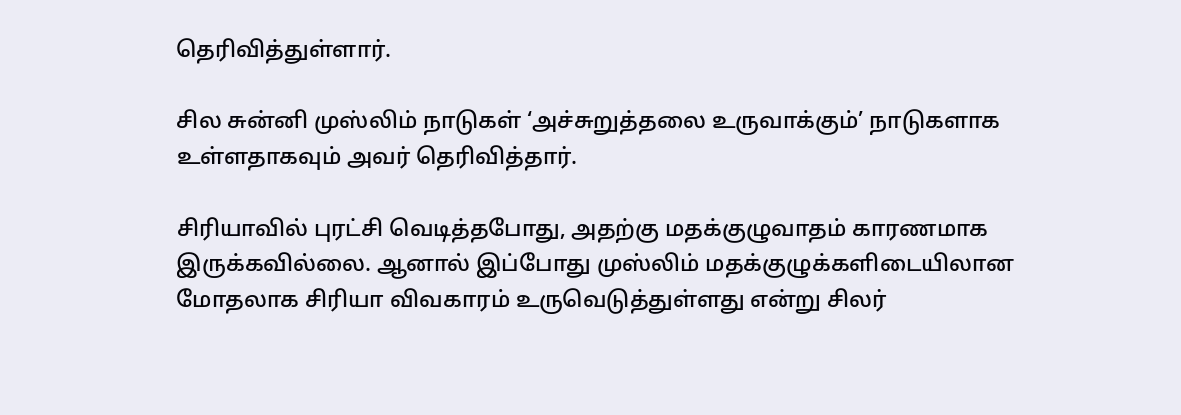தெரிவித்துள்ளார்.

சில சுன்னி முஸ்லிம் நாடுகள் ‘அச்சுறுத்தலை உருவாக்கும்’ நாடுகளாக உள்ளதாகவும் அவர் தெரிவித்தார்.

சிரியாவில் புரட்சி வெடித்தபோது, அதற்கு மதக்குழுவாதம் காரணமாக இருக்கவில்லை. ஆனால் இப்போது முஸ்லிம் மதக்குழுக்களிடையிலான மோதலாக சிரியா விவகாரம் உருவெடுத்துள்ளது என்று சிலர்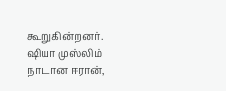கூறுகின்றனர். ஷியா முஸ்லிம் நாடான ஈரான்,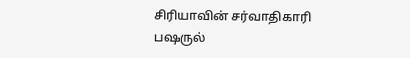சிரியாவின் சர்வாதிகாரி பஷருல்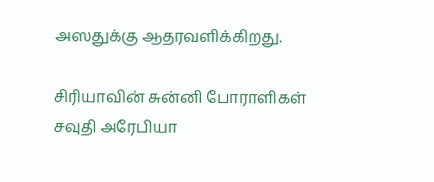அஸதுக்கு ஆதரவளிக்கிறது.

சிரியாவின் சுன்னி போராளிகள் சவுதி அரேபியா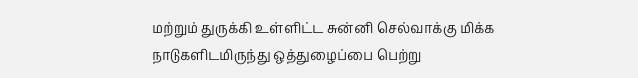மற்றும் துருக்கி உள்ளிட்ட சுன்னி செல்வாக்கு மிக்க நாடுகளிடமிருந்து ஒத்துழைப்பை பெற்று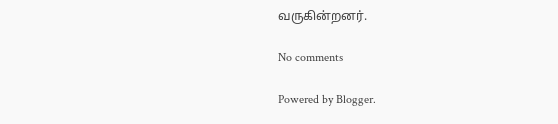வருகின்றனர்.

No comments

Powered by Blogger.